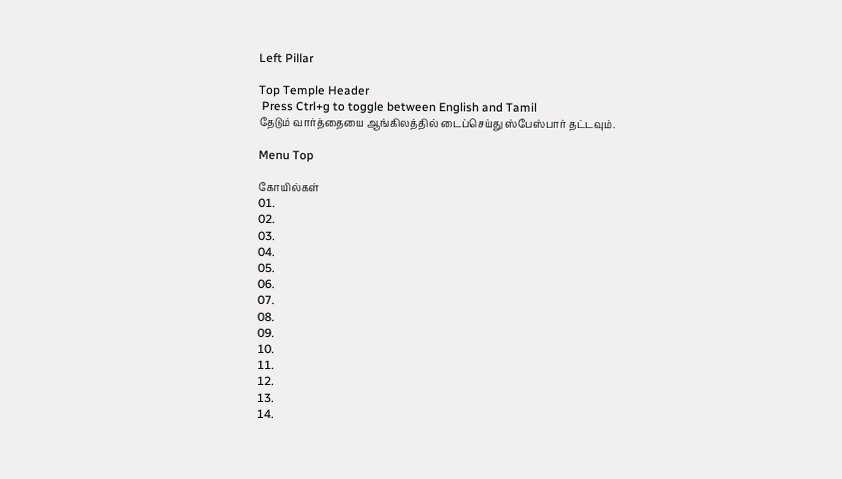Left Pillar

Top Temple Header
 Press Ctrl+g to toggle between English and Tamil
தேடும் வார்த்தையை ஆங்கிலத்தில் டைப்செய்து ஸ்பேஸ்பார் தட்டவும்.

Menu Top

கோயில்கள்
01.
02.
03.
04.
05.
06.
07.
08.
09.
10.
11.
12.
13.
14.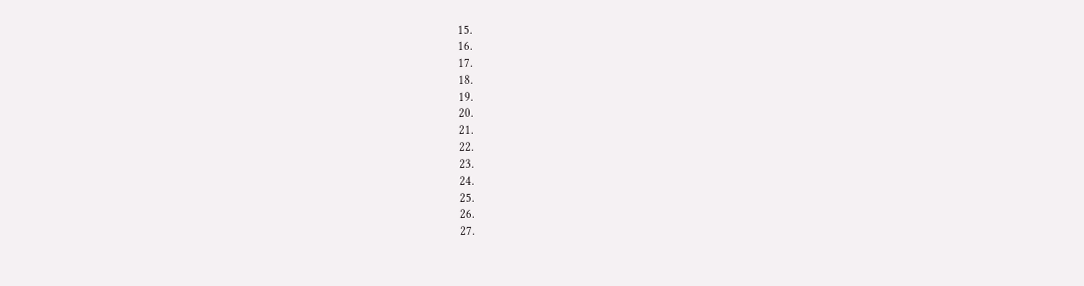15.
16.
17.
18.
19.
20.
21.
22.
23.
24.
25.
26.
27.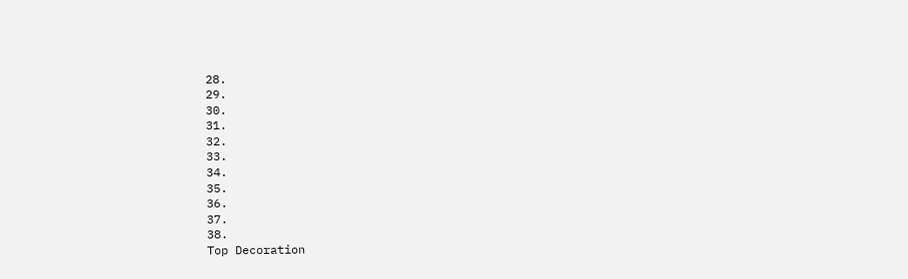28.
29.
30.
31.
32.
33.
34.
35.
36.
37.
38.
Top Decoration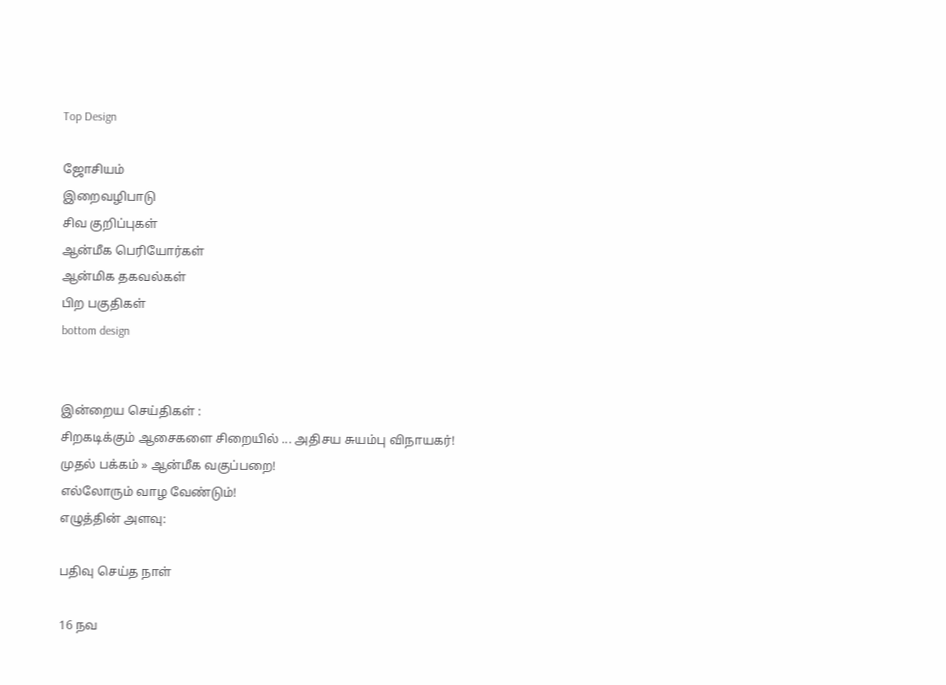Top Design

ஜோசியம்
இறைவழிபாடு
சிவ குறிப்புகள்
ஆன்மீக பெரியோர்கள்
ஆன்மிக தகவல்கள்
பிற பகுதிகள்
bottom design


இன்றைய செய்திகள் :
சிறகடிக்கும் ஆசைகளை சிறையில் ... அதிசய சுயம்பு விநாயகர்!
முதல் பக்கம் » ஆன்மீக வகுப்பறை!
எல்லோரும் வாழ வேண்டும்!
எழுத்தின் அளவு:

பதிவு செய்த நாள்

16 நவ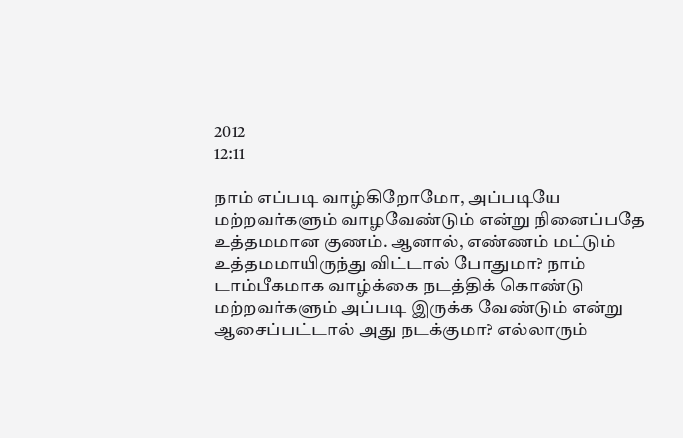2012
12:11

நாம் எப்படி வாழ்கிறோமோ, அப்படியே மற்றவர்களும் வாழவேண்டும் என்று நினைப்பதே உத்தமமான குணம். ஆனால், எண்ணம் மட்டும் உத்தமமாயிருந்து விட்டால் போதுமா? நாம் டாம்பீகமாக வாழ்க்கை நடத்திக் கொண்டு மற்றவர்களும் அப்படி இருக்க வேண்டும் என்று ஆசைப்பட்டால் அது நடக்குமா? எல்லாரும்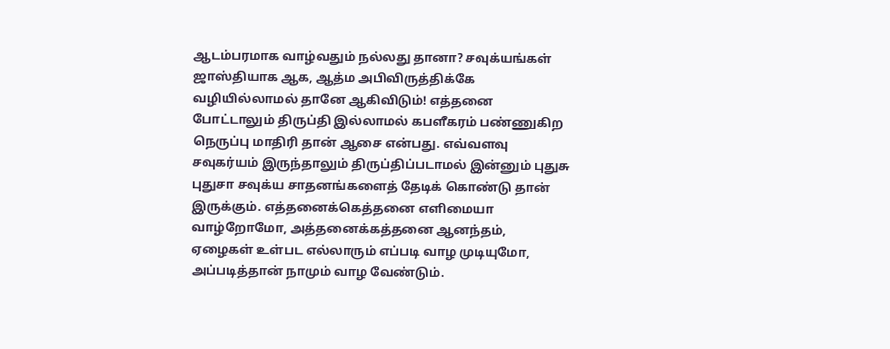ஆடம்பரமாக வாழ்வதும் நல்லது தானா? சவுக்யங்கள் ஜாஸ்தியாக ஆக, ஆத்ம அபிவிருத்திக்கே வழியில்லாமல் தானே ஆகிவிடும்! எத்தனை போட்டாலும் திருப்தி இல்லாமல் கபளீகரம் பண்ணுகிற நெருப்பு மாதிரி தான் ஆசை என்பது. எவ்வளவு சவுகர்யம் இருந்தாலும் திருப்திப்படாமல் இன்னும் புதுசு புதுசா சவுக்ய சாதனங்களைத் தேடிக் கொண்டு தான் இருக்கும். எத்தனைக்கெத்தனை எளிமையா வாழ்றோமோ, அத்தனைக்கத்தனை ஆனந்தம், ஏழைகள் உள்பட எல்லாரும் எப்படி வாழ முடியுமோ, அப்படித்தான் நாமும் வாழ வேண்டும்.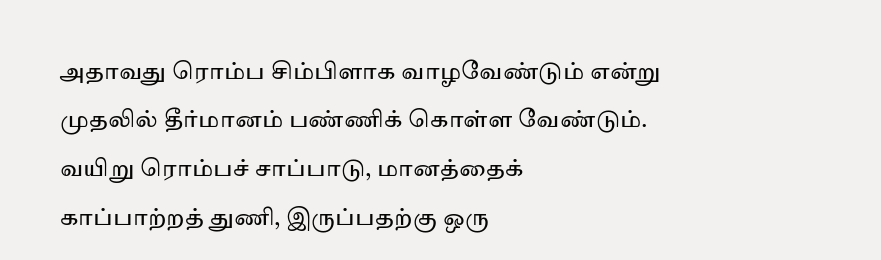அதாவது ரொம்ப சிம்பிளாக வாழவேண்டும் என்று முதலில் தீர்மானம் பண்ணிக் கொள்ள வேண்டும். வயிறு ரொம்பச் சாப்பாடு, மானத்தைக் காப்பாற்றத் துணி, இருப்பதற்கு ஒரு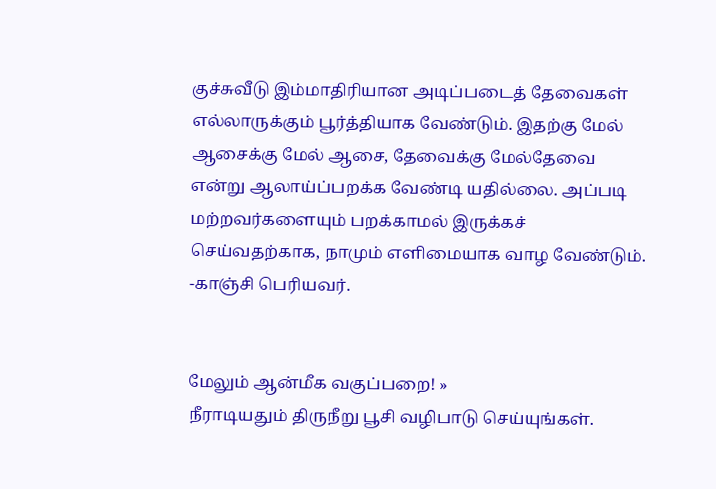குச்சுவீடு இம்மாதிரியான அடிப்படைத் தேவைகள் எல்லாருக்கும் பூர்த்தியாக வேண்டும். இதற்கு மேல் ஆசைக்கு மேல் ஆசை, தேவைக்கு மேல்தேவை என்று ஆலாய்ப்பறக்க வேண்டி யதில்லை. அப்படி மற்றவர்களையும் பறக்காமல் இருக்கச் செய்வதற்காக, நாமும் எளிமையாக வாழ வேண்டும். -காஞ்சி பெரியவர்.


மேலும் ஆன்மீக வகுப்பறை! »
நீராடியதும் திருநீறு பூசி வழிபாடு செய்யுங்கள்.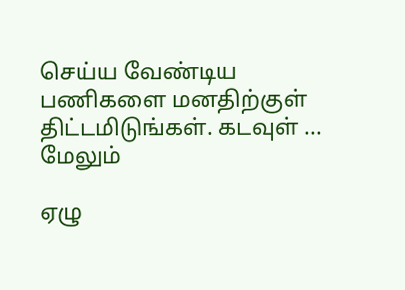செய்ய வேண்டிய பணிகளை மனதிற்குள் திட்டமிடுங்கள். கடவுள் ... மேலும்

ஏழு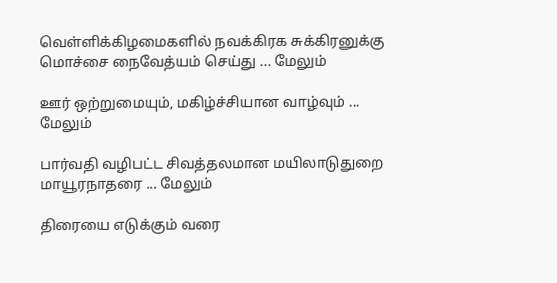வெள்ளிக்கிழமைகளில் நவக்கிரக சுக்கிரனுக்கு மொச்சை நைவேத்யம் செய்து ... மேலும்

ஊர் ஒற்றுமையும், மகிழ்ச்சியான வாழ்வும் ... மேலும்

பார்வதி வழிபட்ட சிவத்தலமான மயிலாடுதுறை மாயூரநாதரை ... மேலும்

திரையை எடுக்கும் வரை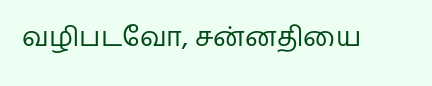வழிபடவோ, சன்னதியை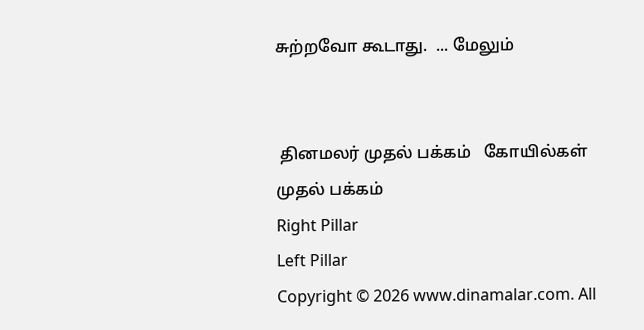சுற்றவோ கூடாது.  ... மேலும்


 தினமலர் முதல் பக்கம்   கோயில்கள் முதல் பக்கம்
Right Pillar
Left Pillar
Copyright © 2026 www.dinamalar.com. All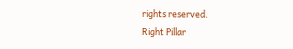rights reserved.
Right Pillar